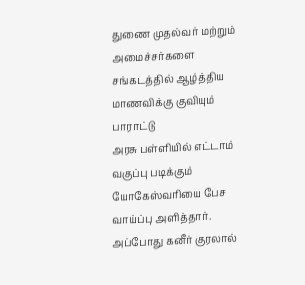துணை முதல்வர் மற்றும் அமைச்சர்களை சங்கடத்தில் ஆழ்த்திய மாணவிக்கு குவியும் பாராட்டு
அரசு பள்ளியில் எட்டாம் வகுப்பு படிக்கும் யோகேஸ்வரியை பேச வாய்ப்பு அளித்தார். அப்போது கனீர் குரலால்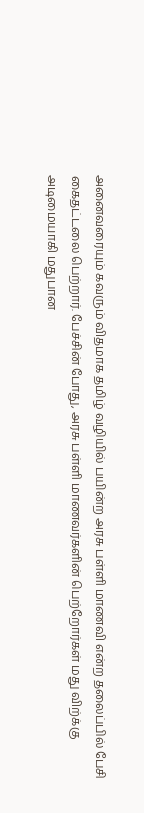அனைவரையும் கவரும் விதமாக தமிழ் வழியில் பயின்ற அரசு பள்ளி மாணவி என்ற தலைப்பில் பேசி கைதட்டலை பெற்றார். பேச்சின் போது, அரசு பள்ளி மாணவர்களின் பெற்றோர்கள் மது விற்க்கு அடிமையாகி மதுபான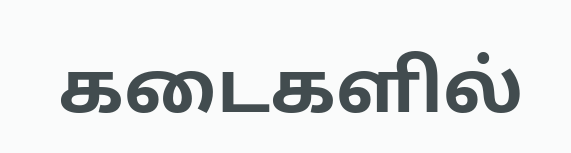கடைகளில்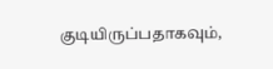குடியிருப்பதாகவும்,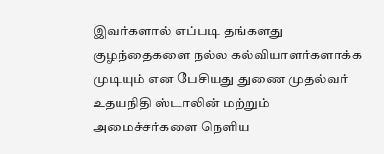இவர்களால் எப்படி தங்களது குழந்தைகளை நல்ல கல்வியாளர்களாக்க முடியும் என பேசியது துணை முதல்வர் உதயநிதி ஸ்டாலின் மற்றும் அமைச்சர்களை நெளிய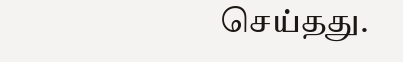செய்தது.